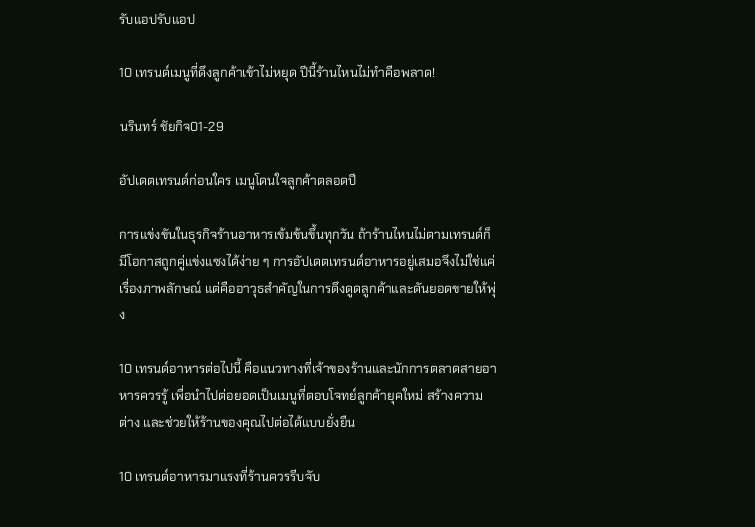รับแอปรับแอป

10 เทรนด์เมนูที่ดึงลูกค้าเข้าไม่หยุด ปีนี้ร้านไหนไม่ทำคือพลาด!

นรินทร์ ชัยกิจ01-29

อัปเดตเทรนด์ก่อนใคร เมนูโดนใจลูกค้าตลอดปี

การแข่งขันในธุรกิจร้านอาหารเข้มข้นขึ้นทุกวัน ถ้าร้านไหนไม่ตามเทรนด์ก็มีโอกาสถูกคู่แข่งแซงได้ง่าย ๆ การอัปเดตเทรนด์อาหารอยู่เสมอจึงไม่ใช่แค่เรื่องภาพลักษณ์ แต่คืออาวุธสำคัญในการดึงดูดลูกค้าและดันยอดขายให้พุ่ง

10 เทรนด์อาหารต่อไปนี้ คือแนวทางที่เจ้าของร้านและนักการตลาดสายอาหารควรรู้ เพื่อนำไปต่อยอดเป็นเมนูที่ตอบโจทย์ลูกค้ายุคใหม่ สร้างความต่าง และช่วยให้ร้านของคุณไปต่อได้แบบยั่งยืน

10 เทรนด์อาหารมาแรงที่ร้านควรรีบจับ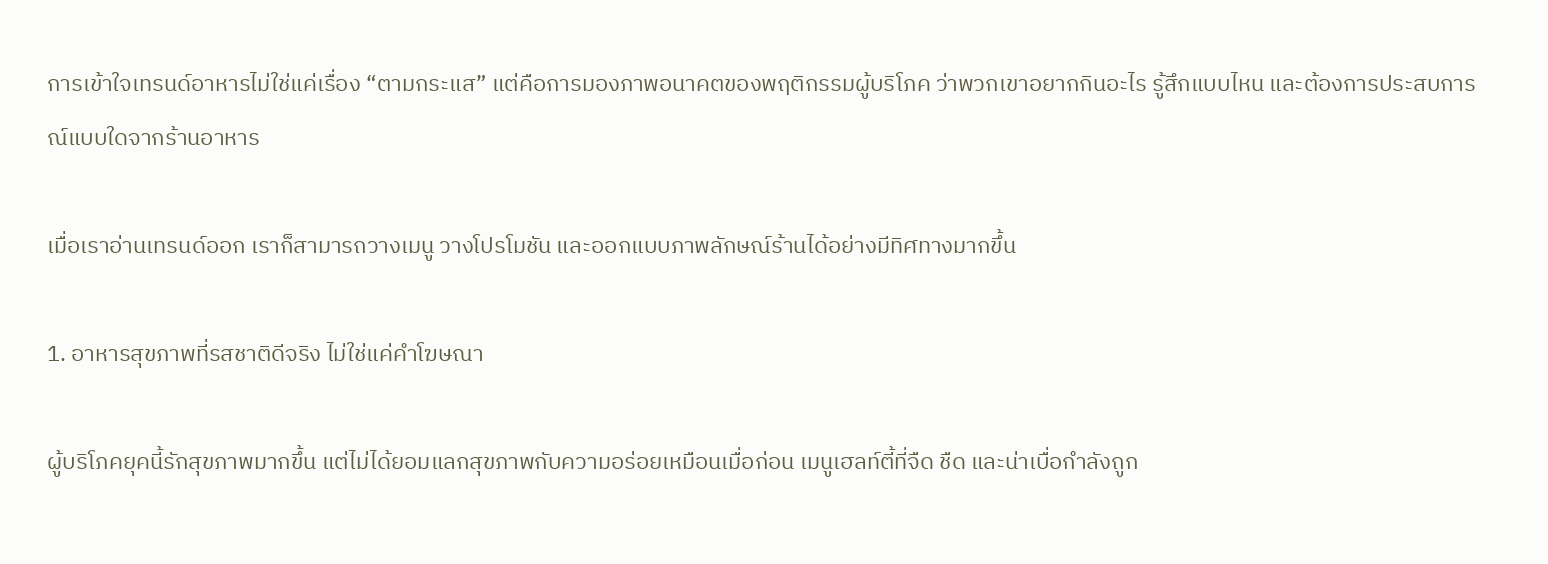การเข้าใจเทรนด์อาหารไม่ใช่แค่เรื่อง “ตามกระแส” แต่คือการมองภาพอนาคตของพฤติกรรมผู้บริโภค ว่าพวกเขาอยากกินอะไร รู้สึกแบบไหน และต้องการประสบการณ์แบบใดจากร้านอาหาร

เมื่อเราอ่านเทรนด์ออก เราก็สามารถวางเมนู วางโปรโมชัน และออกแบบภาพลักษณ์ร้านได้อย่างมีทิศทางมากขึ้น

1. อาหารสุขภาพที่รสชาติดีจริง ไม่ใช่แค่คำโฆษณา

ผู้บริโภคยุคนี้รักสุขภาพมากขึ้น แต่ไม่ได้ยอมแลกสุขภาพกับความอร่อยเหมือนเมื่อก่อน เมนูเฮลท์ตี้ที่จืด ชืด และน่าเบื่อกำลังถูก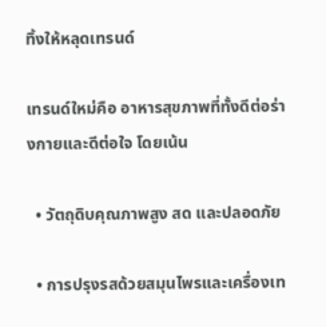ทิ้งให้หลุดเทรนด์

เทรนด์ใหม่คือ อาหารสุขภาพที่ทั้งดีต่อร่างกายและดีต่อใจ โดยเน้น

  • วัตถุดิบคุณภาพสูง สด และปลอดภัย

  • การปรุงรสด้วยสมุนไพรและเครื่องเท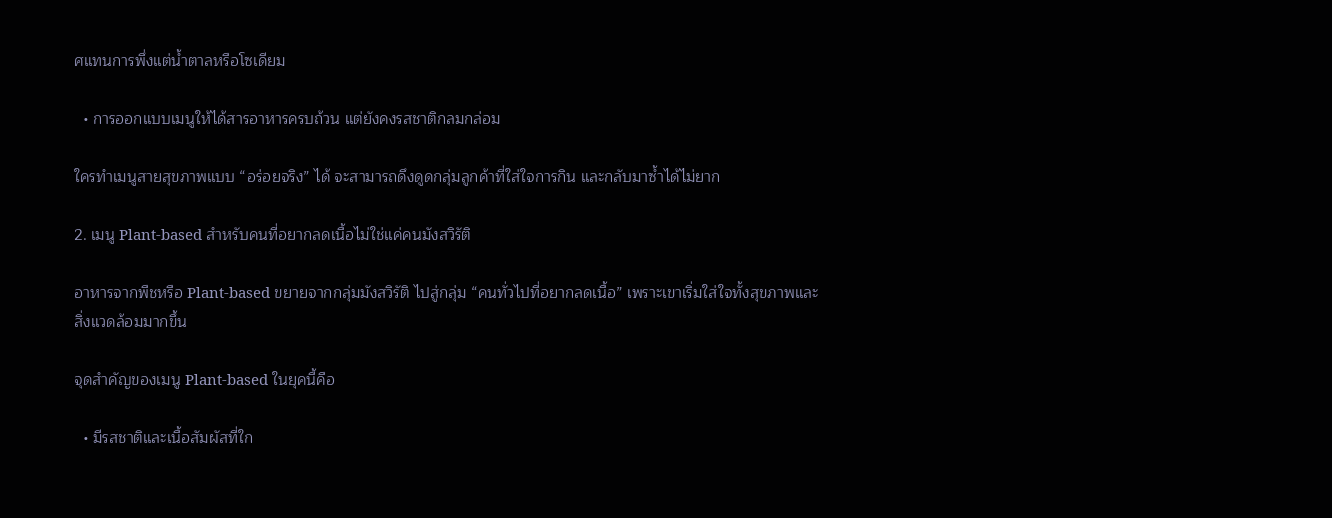ศแทนการพึ่งแต่น้ำตาลหรือโซเดียม

  • การออกแบบเมนูให้ได้สารอาหารครบถ้วน แต่ยังคงรสชาติกลมกล่อม

ใครทำเมนูสายสุขภาพแบบ “อร่อยจริง” ได้ จะสามารถดึงดูดกลุ่มลูกค้าที่ใส่ใจการกิน และกลับมาซ้ำได้ไม่ยาก

2. เมนู Plant-based สำหรับคนที่อยากลดเนื้อไม่ใช่แค่คนมังสวิรัติ

อาหารจากพืชหรือ Plant-based ขยายจากกลุ่มมังสวิรัติ ไปสู่กลุ่ม “คนทั่วไปที่อยากลดเนื้อ” เพราะเขาเริ่มใส่ใจทั้งสุขภาพและสิ่งแวดล้อมมากขึ้น

จุดสำคัญของเมนู Plant-based ในยุคนี้คือ

  • มีรสชาติและเนื้อสัมผัสที่ใก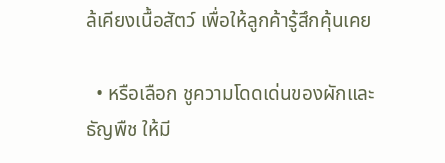ล้เคียงเนื้อสัตว์ เพื่อให้ลูกค้ารู้สึกคุ้นเคย

  • หรือเลือก ชูความโดดเด่นของผักและธัญพืช ให้มี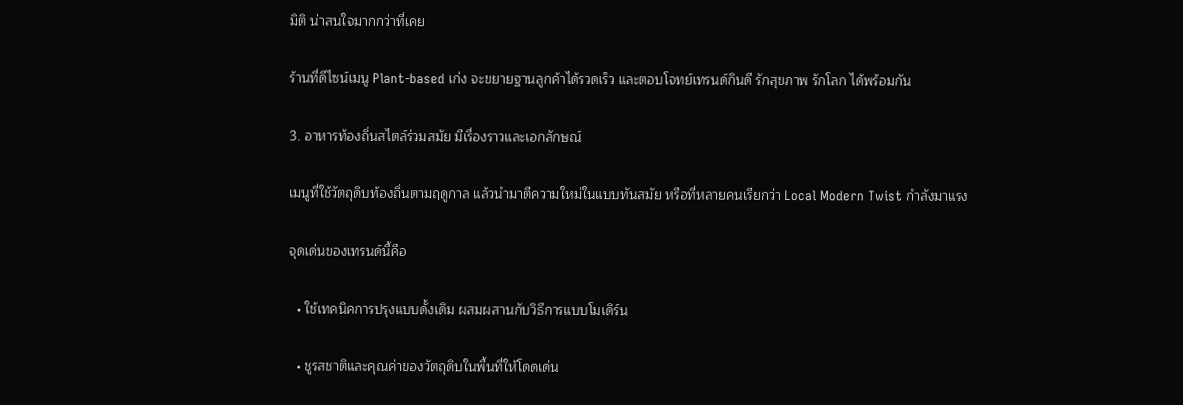มิติ น่าสนใจมากกว่าที่เคย

ร้านที่ดีไซน์เมนู Plant-based เก่ง จะขยายฐานลูกค้าได้รวดเร็ว และตอบโจทย์เทรนด์กินดี รักสุขภาพ รักโลก ได้พร้อมกัน

3. อาหารท้องถิ่นสไตล์ร่วมสมัย มีเรื่องราวและเอกลักษณ์

เมนูที่ใช้วัตถุดิบท้องถิ่นตามฤดูกาล แล้วนำมาตีความใหม่ในแบบทันสมัย หรือที่หลายคนเรียกว่า Local Modern Twist กำลังมาแรง

จุดเด่นของเทรนด์นี้คือ

  • ใช้เทคนิคการปรุงแบบดั้งเดิม ผสมผสานกับวิธีการแบบโมเดิร์น

  • ชูรสชาติและคุณค่าของวัตถุดิบในพื้นที่ให้โดดเด่น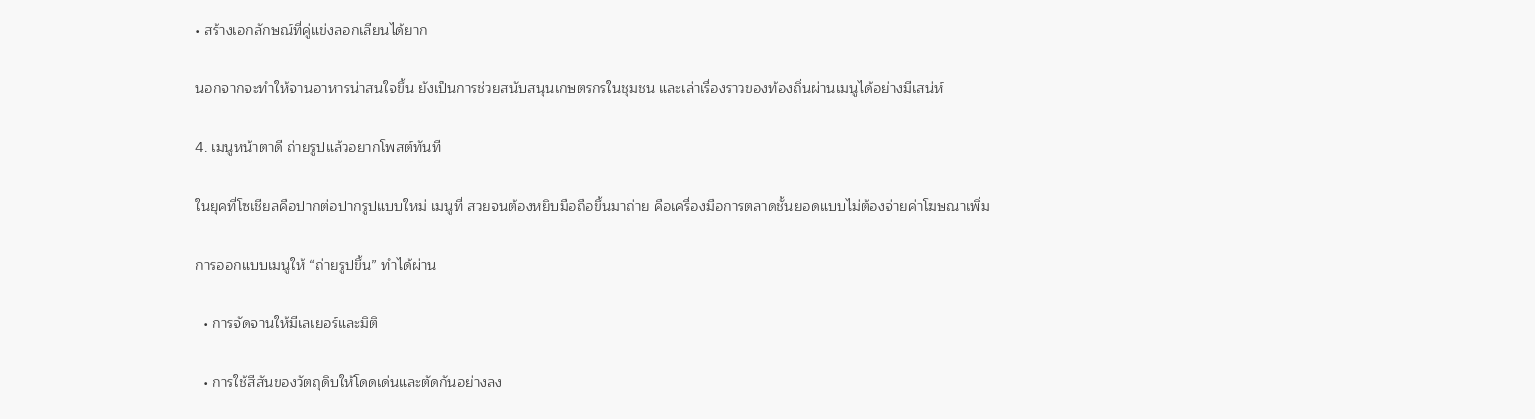• สร้างเอกลักษณ์ที่คู่แข่งลอกเลียนได้ยาก

นอกจากจะทำให้จานอาหารน่าสนใจขึ้น ยังเป็นการช่วยสนับสนุนเกษตรกรในชุมชน และเล่าเรื่องราวของท้องถิ่นผ่านเมนูได้อย่างมีเสน่ห์

4. เมนูหน้าตาดี ถ่ายรูปแล้วอยากโพสต์ทันที

ในยุคที่โซเชียลคือปากต่อปากรูปแบบใหม่ เมนูที่ สวยจนต้องหยิบมือถือขึ้นมาถ่าย คือเครื่องมือการตลาดชั้นยอดแบบไม่ต้องจ่ายค่าโฆษณาเพิ่ม

การออกแบบเมนูให้ “ถ่ายรูปขึ้น” ทำได้ผ่าน

  • การจัดจานให้มีเลเยอร์และมิติ

  • การใช้สีสันของวัตถุดิบให้โดดเด่นและตัดกันอย่างลง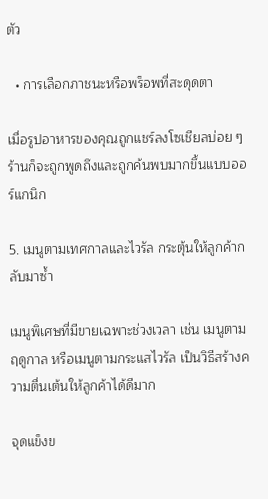ตัว

  • การเลือกภาชนะหรือพร็อพที่สะดุดตา

เมื่อรูปอาหารของคุณถูกแชร์ลงโซเชียลบ่อย ๆ ร้านก็จะถูกพูดถึงและถูกค้นพบมากขึ้นแบบออร์แกนิก

5. เมนูตามเทศกาลและไวรัล กระตุ้นให้ลูกค้ากลับมาซ้ำ

เมนูพิเศษที่มีขายเฉพาะช่วงเวลา เช่น เมนูตามฤดูกาล หรือเมนูตามกระแสไวรัล เป็นวิธีสร้างความตื่นเต้นให้ลูกค้าได้ดีมาก

จุดแข็งข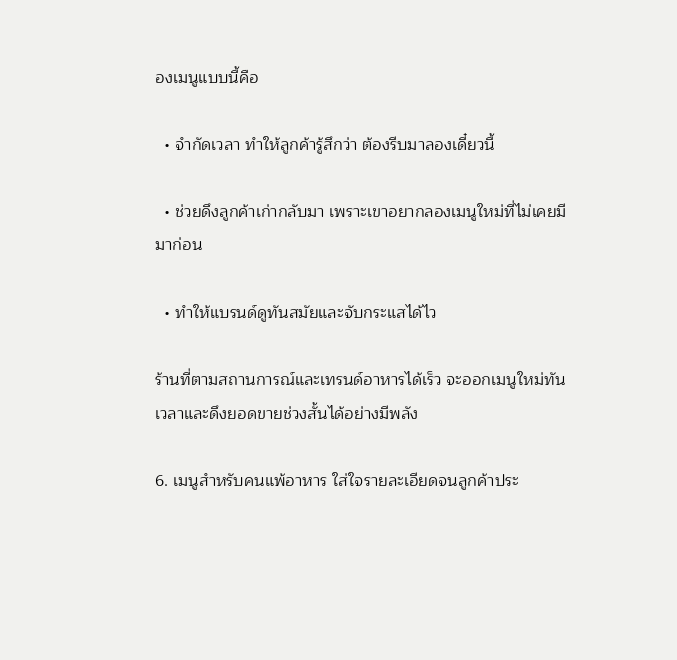องเมนูแบบนี้คือ

  • จำกัดเวลา ทำให้ลูกค้ารู้สึกว่า ต้องรีบมาลองเดี๋ยวนี้

  • ช่วยดึงลูกค้าเก่ากลับมา เพราะเขาอยากลองเมนูใหม่ที่ไม่เคยมีมาก่อน

  • ทำให้แบรนด์ดูทันสมัยและจับกระแสได้ไว

ร้านที่ตามสถานการณ์และเทรนด์อาหารได้เร็ว จะออกเมนูใหม่ทันเวลาและดึงยอดขายช่วงสั้นได้อย่างมีพลัง

6. เมนูสำหรับคนแพ้อาหาร ใส่ใจรายละเอียดจนลูกค้าประ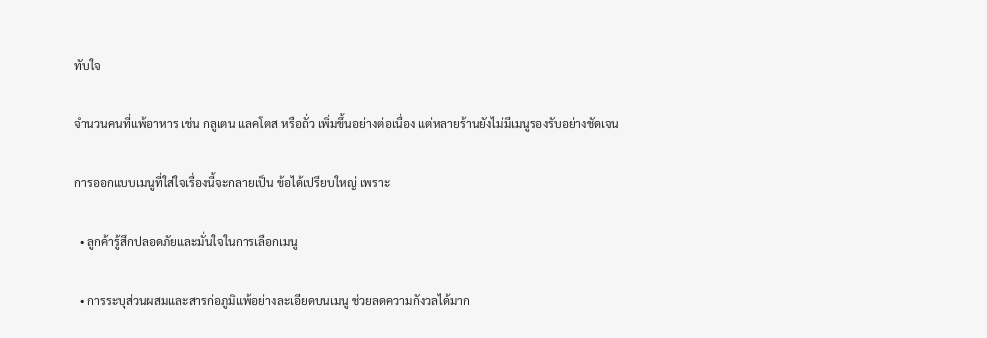ทับใจ

จำนวนคนที่แพ้อาหาร เช่น กลูเตน แลคโตส หรือถั่ว เพิ่มขึ้นอย่างต่อเนื่อง แต่หลายร้านยังไม่มีเมนูรองรับอย่างชัดเจน

การออกแบบเมนูที่ใส่ใจเรื่องนี้จะกลายเป็น ข้อได้เปรียบใหญ่ เพราะ

  • ลูกค้ารู้สึกปลอดภัยและมั่นใจในการเลือกเมนู

  • การระบุส่วนผสมและสารก่อภูมิแพ้อย่างละเอียดบนเมนู ช่วยลดความกังวลได้มาก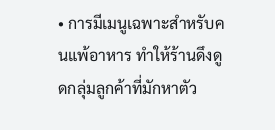• การมีเมนูเฉพาะสำหรับคนแพ้อาหาร ทำให้ร้านดึงดูดกลุ่มลูกค้าที่มักหาตัว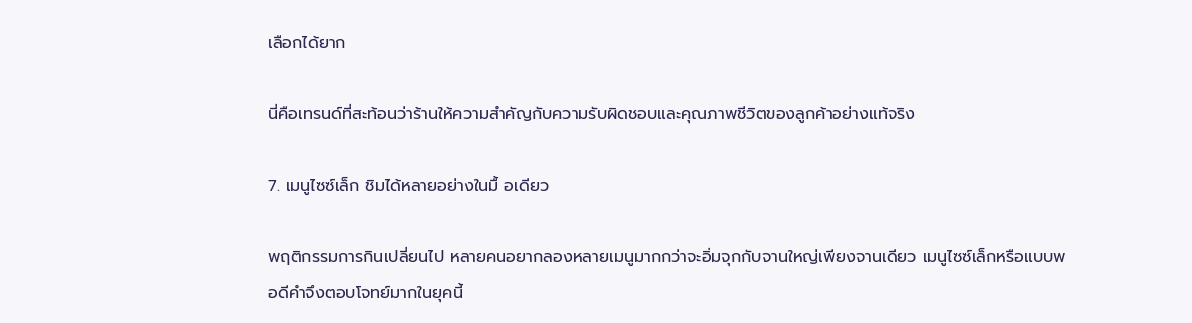เลือกได้ยาก

นี่คือเทรนด์ที่สะท้อนว่าร้านให้ความสำคัญกับความรับผิดชอบและคุณภาพชีวิตของลูกค้าอย่างแท้จริง

7. เมนูไซซ์เล็ก ชิมได้หลายอย่างในมื้ อเดียว

พฤติกรรมการกินเปลี่ยนไป หลายคนอยากลองหลายเมนูมากกว่าจะอิ่มจุกกับจานใหญ่เพียงจานเดียว เมนูไซซ์เล็กหรือแบบพอดีคำจึงตอบโจทย์มากในยุคนี้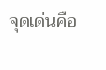จุดเด่นคือ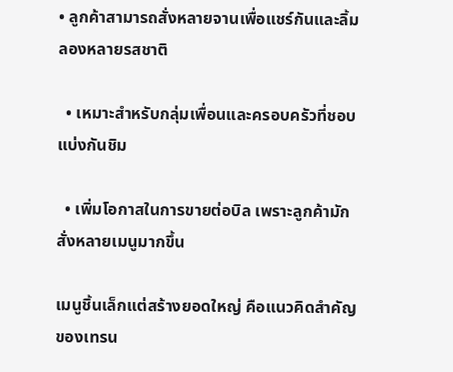• ลูกค้าสามารถสั่งหลายจานเพื่อแชร์กันและลิ้มลองหลายรสชาติ

  • เหมาะสำหรับกลุ่มเพื่อนและครอบครัวที่ชอบแบ่งกันชิม

  • เพิ่มโอกาสในการขายต่อบิล เพราะลูกค้ามักสั่งหลายเมนูมากขึ้น

เมนูชิ้นเล็กแต่สร้างยอดใหญ่ คือแนวคิดสำคัญของเทรน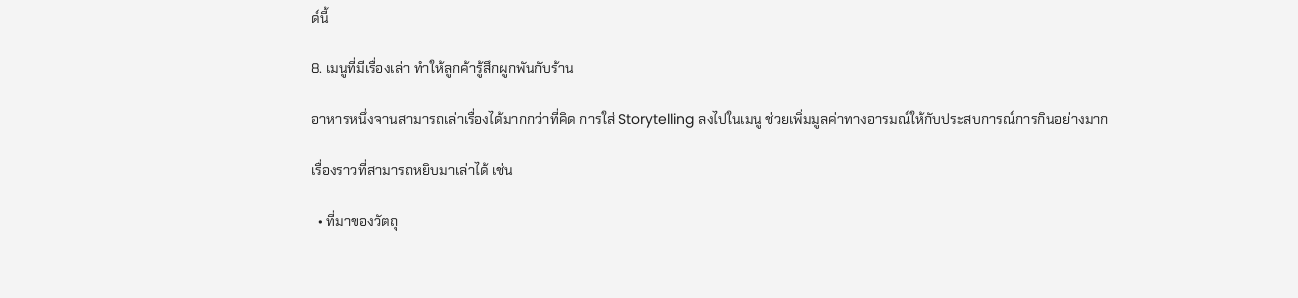ด์นี้

8. เมนูที่มีเรื่องเล่า ทำให้ลูกค้ารู้สึกผูกพันกับร้าน

อาหารหนึ่งจานสามารถเล่าเรื่องได้มากกว่าที่คิด การใส่ Storytelling ลงไปในเมนู ช่วยเพิ่มมูลค่าทางอารมณ์ให้กับประสบการณ์การกินอย่างมาก

เรื่องราวที่สามารถหยิบมาเล่าได้ เช่น

  • ที่มาของวัตถุ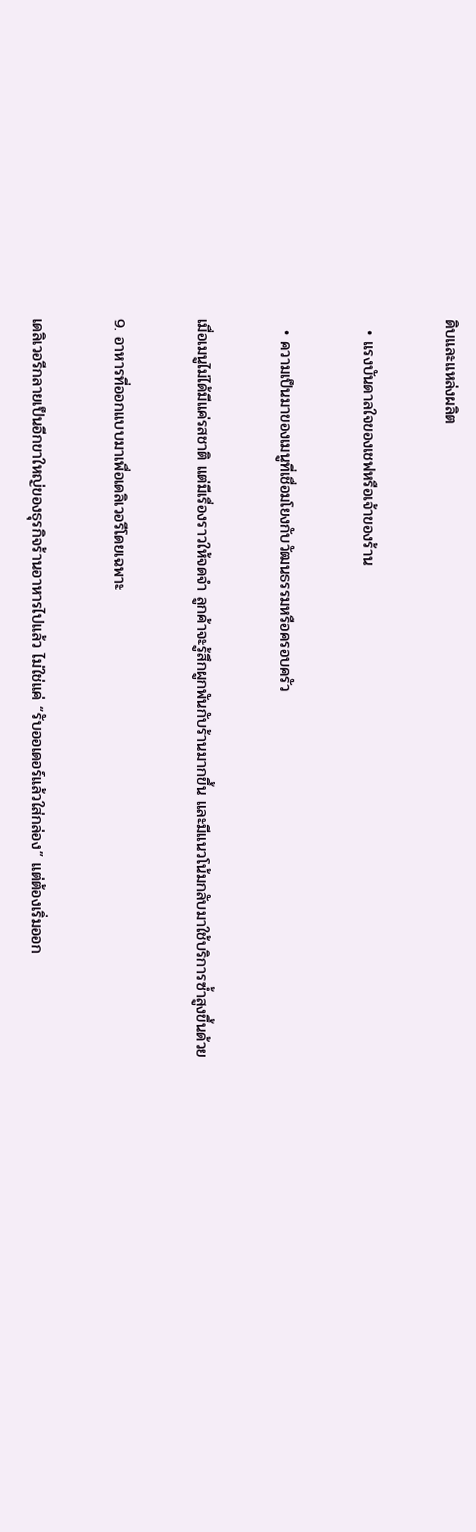ดิบและแหล่งผลิต

  • แรงบันดาลใจของเชฟหรือเจ้าของร้าน

  • ความเป็นมาของเมนูที่เชื่อมโยงกับวัฒนธรรมหรือครอบครัว

เมื่อเมนูไม่ได้มีแค่รสชาติ แต่มีเรื่องราวให้จดจำ ลูกค้าจะรู้สึกผูกพันกับร้านมากขึ้น และมีแนวโน้มกลับมาใช้บริการซ้ำสูงขึ้นด้วย

9. อาหารที่ออกแบบมาเพื่อเดลิเวอรีโดยเฉพาะ

เดลิเวอรีกลายเป็นอีกขาใหญ่ของธุรกิจร้านอาหารไปแล้ว ไม่ใช่แค่ “รับออเดอร์แล้วใส่กล่อง” แต่ต้องเริ่มออก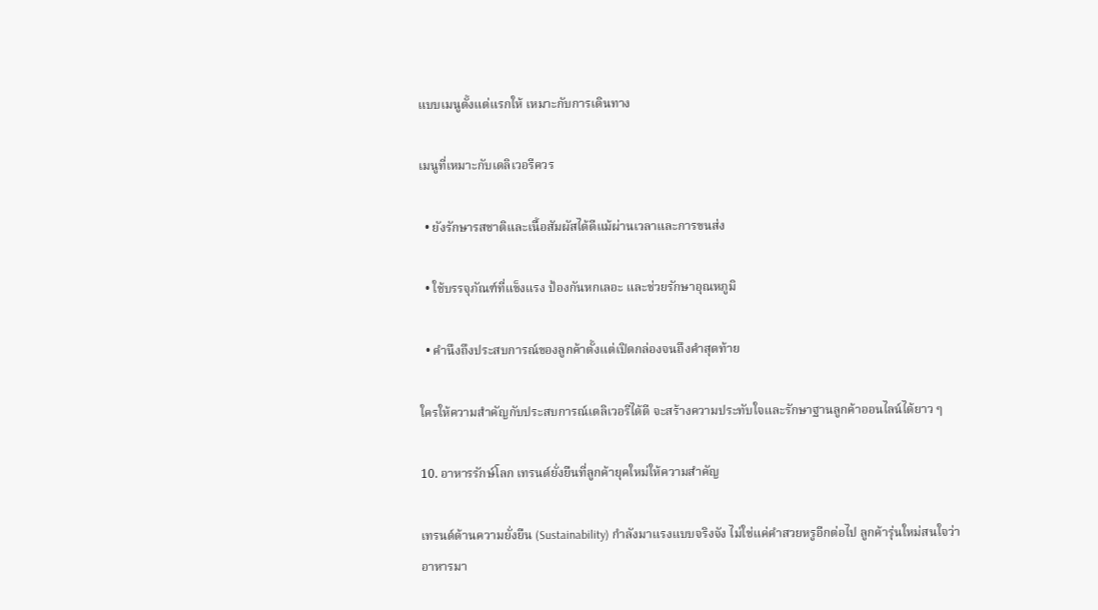แบบเมนูตั้งแต่แรกให้ เหมาะกับการเดินทาง

เมนูที่เหมาะกับเดลิเวอรีควร

  • ยังรักษารสชาติและเนื้อสัมผัสได้ดีแม้ผ่านเวลาและการขนส่ง

  • ใช้บรรจุภัณฑ์ที่แข็งแรง ป้องกันหกเลอะ และช่วยรักษาอุณหภูมิ

  • คำนึงถึงประสบการณ์ของลูกค้าตั้งแต่เปิดกล่องจนถึงคำสุดท้าย

ใครให้ความสำคัญกับประสบการณ์เดลิเวอรีได้ดี จะสร้างความประทับใจและรักษาฐานลูกค้าออนไลน์ได้ยาว ๆ

10. อาหารรักษ์โลก เทรนด์ยั่งยืนที่ลูกค้ายุคใหม่ให้ความสำคัญ

เทรนด์ด้านความยั่งยืน (Sustainability) กำลังมาแรงแบบจริงจัง ไม่ใช่แค่คำสวยหรูอีกต่อไป ลูกค้ารุ่นใหม่สนใจว่าอาหารมา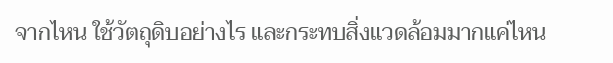จากไหน ใช้วัตถุดิบอย่างไร และกระทบสิ่งแวดล้อมมากแค่ไหน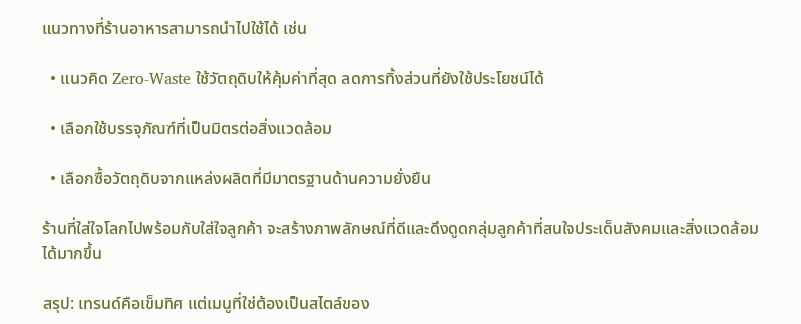แนวทางที่ร้านอาหารสามารถนำไปใช้ได้ เช่น

  • แนวคิด Zero-Waste ใช้วัตถุดิบให้คุ้มค่าที่สุด ลดการทิ้งส่วนที่ยังใช้ประโยชน์ได้

  • เลือกใช้บรรจุภัณฑ์ที่เป็นมิตรต่อสิ่งแวดล้อม

  • เลือกซื้อวัตถุดิบจากแหล่งผลิตที่มีมาตรฐานด้านความยั่งยืน

ร้านที่ใส่ใจโลกไปพร้อมกับใส่ใจลูกค้า จะสร้างภาพลักษณ์ที่ดีและดึงดูดกลุ่มลูกค้าที่สนใจประเด็นสังคมและสิ่งแวดล้อมได้มากขึ้น

สรุป: เทรนด์คือเข็มทิศ แต่เมนูที่ใช่ต้องเป็นสไตล์ของ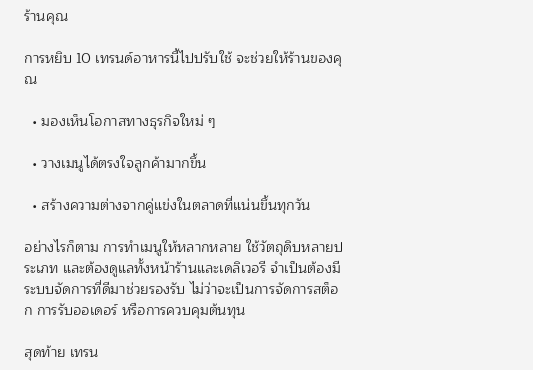ร้านคุณ

การหยิบ 10 เทรนด์อาหารนี้ไปปรับใช้ จะช่วยให้ร้านของคุณ

  • มองเห็นโอกาสทางธุรกิจใหม่ ๆ

  • วางเมนูได้ตรงใจลูกค้ามากขึ้น

  • สร้างความต่างจากคู่แข่งในตลาดที่แน่นขึ้นทุกวัน

อย่างไรก็ตาม การทำเมนูให้หลากหลาย ใช้วัตถุดิบหลายประเภท และต้องดูแลทั้งหน้าร้านและเดลิเวอรี จำเป็นต้องมีระบบจัดการที่ดีมาช่วยรองรับ ไม่ว่าจะเป็นการจัดการสต็อก การรับออเดอร์ หรือการควบคุมต้นทุน

สุดท้าย เทรน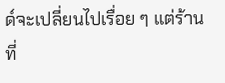ด์จะเปลี่ยนไปเรื่อย ๆ แต่ร้านที่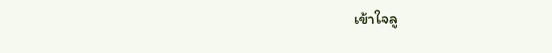เข้าใจลู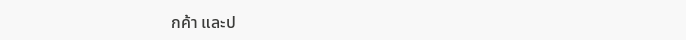กค้า และป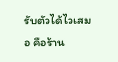รับตัวได้ไวเสมอ คือร้าน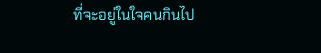ที่จะอยู่ในใจคนกินไป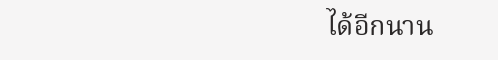ได้อีกนาน